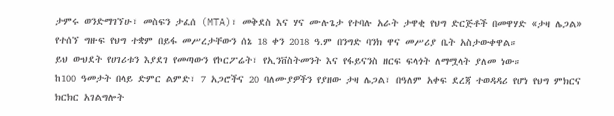ታምሩ ወንድማገኘሁ፣ መስፍን ታፈሰ (MTA)፣ መቅደስ እና ሃና ሙሉጌታ የተባሉ አራት ታዋቂ የህግ ድርጅቶች በመዋሃድ «ታዛ ሌጋል» የተሰኘ ግዙፍ የህግ ተቋም በይፋ መሥረታቸውን ሰኔ 18 ቀን 2018 ዓ.ም በንግድ ባንክ ዋና መሥሪያ ቤት አስታውቀዋል።
ይህ ውህደት የሀገሪቱን እያደገ የመጣውን የኮርፖሬት፣ የኢንቨስትመንት እና የፋይናንስ ዘርፍ ፍላጎት ለማሟላት ያለመ ነው።
ከ100 ዓመታት በላይ ድምር ልምድ፣ 7 አጋሮችና 20 ባለሙያዎችን የያዘው ታዛ ሌጋል፣ በዓለም አቀፍ ደረጃ ተወዳዳሪ የሆነ የህግ ምክርና ክርክር አገልግሎት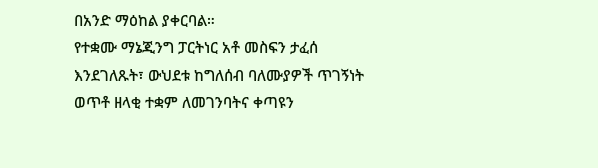በአንድ ማዕከል ያቀርባል።
የተቋሙ ማኔጂንግ ፓርትነር አቶ መስፍን ታፈሰ እንደገለጹት፣ ውህደቱ ከግለሰብ ባለሙያዎች ጥገኝነት ወጥቶ ዘላቂ ተቋም ለመገንባትና ቀጣዩን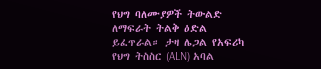የህግ ባለሙያዎች ትውልድ ለማፍራት ትልቅ ዕድል ይፈጥራል። ታዛ ሌጋል የአፍሪካ የህግ ትስስር (ALN) አባል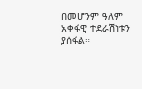በመሆንም ዓለም አቀፋዊ ተደራሽነቱን ያሰፋል።